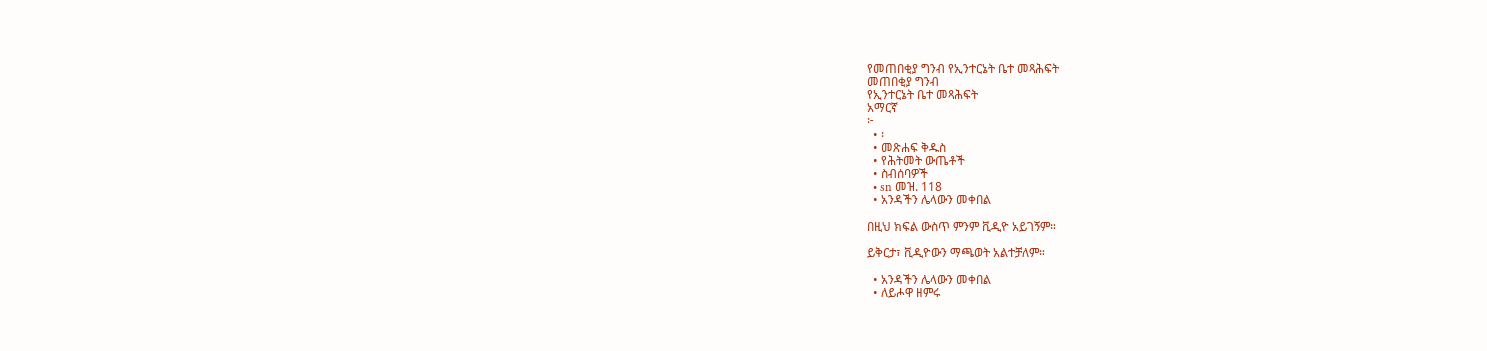የመጠበቂያ ግንብ የኢንተርኔት ቤተ መጻሕፍት
መጠበቂያ ግንብ
የኢንተርኔት ቤተ መጻሕፍት
አማርኛ
፦
  • ፡
  • መጽሐፍ ቅዱስ
  • የሕትመት ውጤቶች
  • ስብሰባዎች
  • sn መዝ. 118
  • አንዳችን ሌላውን መቀበል

በዚህ ክፍል ውስጥ ምንም ቪዲዮ አይገኝም።

ይቅርታ፣ ቪዲዮውን ማጫወት አልተቻለም።

  • አንዳችን ሌላውን መቀበል
  • ለይሖዋ ዘምሩ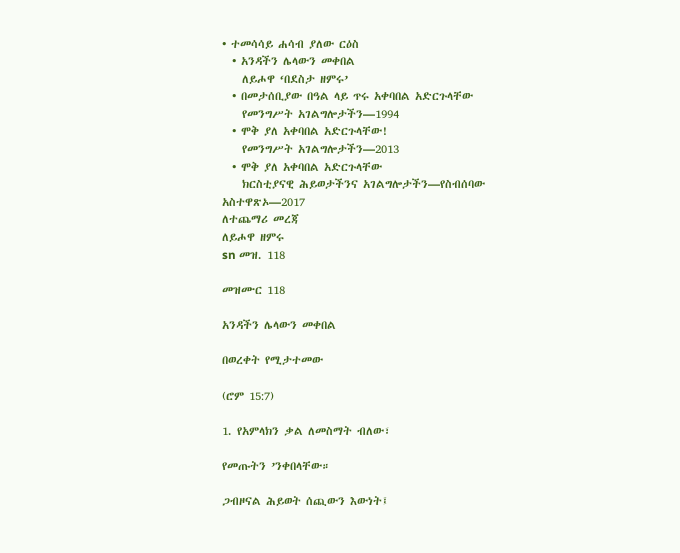• ተመሳሳይ ሐሳብ ያለው ርዕስ
  • አንዳችን ሌላውን መቀበል
    ለይሖዋ ‘በደስታ ዘምሩ’
  • በመታሰቢያው በዓል ላይ ጥሩ አቀባበል አድርጉላቸው
    የመንግሥት አገልግሎታችን—1994
  • ሞቅ ያለ አቀባበል አድርጉላቸው!
    የመንግሥት አገልግሎታችን—2013
  • ሞቅ ያለ አቀባበል አድርጉላቸው
    ክርስቲያናዊ ሕይወታችንና አገልግሎታችን—የስብሰባው አስተዋጽኦ—2017
ለተጨማሪ መረጃ
ለይሖዋ ዘምሩ
sn መዝ. 118

መዝሙር 118

አንዳችን ሌላውን መቀበል

በወረቀት የሚታተመው

(ሮም 15:7)

1. የአምላክን ቃል ለመስማት ብለው፣

የመጡትን ’ንቀበላቸው።

ጋብዞናል ሕይወት ሰጪውን እውነት፤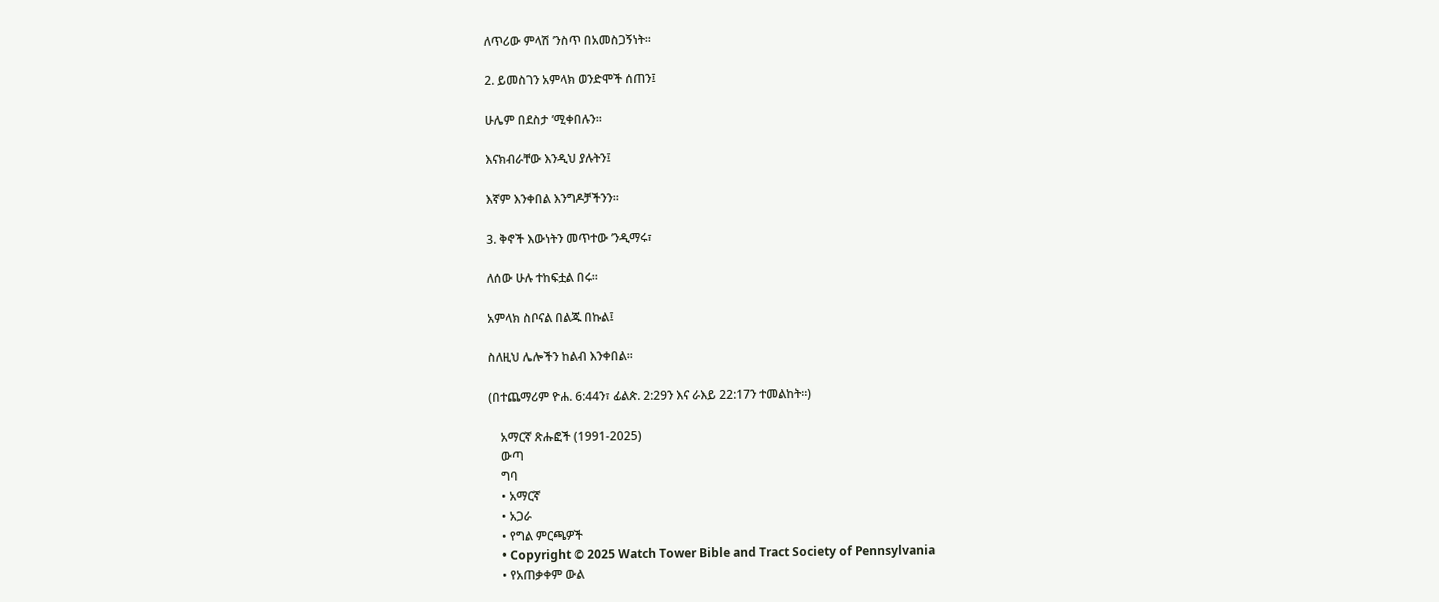ለጥሪው ምላሽ ’ንስጥ በአመስጋኝነት።

2. ይመስገን አምላክ ወንድሞች ሰጠን፤

ሁሌም በደስታ ’ሚቀበሉን።

እናክብራቸው እንዲህ ያሉትን፤

እኛም እንቀበል እንግዶቻችንን።

3. ቅኖች እውነትን መጥተው ’ንዲማሩ፣

ለሰው ሁሉ ተከፍቷል በሩ።

አምላክ ስቦናል በልጁ በኩል፤

ስለዚህ ሌሎችን ከልብ እንቀበል።

(በተጨማሪም ዮሐ. 6:44ን፣ ፊልጵ. 2:29ን እና ራእይ 22:17ን ተመልከት።)

    አማርኛ ጽሑፎች (1991-2025)
    ውጣ
    ግባ
    • አማርኛ
    • አጋራ
    • የግል ምርጫዎች
    • Copyright © 2025 Watch Tower Bible and Tract Society of Pennsylvania
    • የአጠቃቀም ውል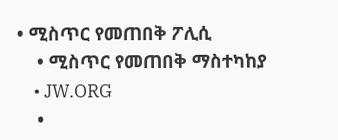• ሚስጥር የመጠበቅ ፖሊሲ
    • ሚስጥር የመጠበቅ ማስተካከያ
    • JW.ORG
    •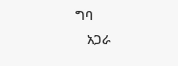ግባ
    አጋራ